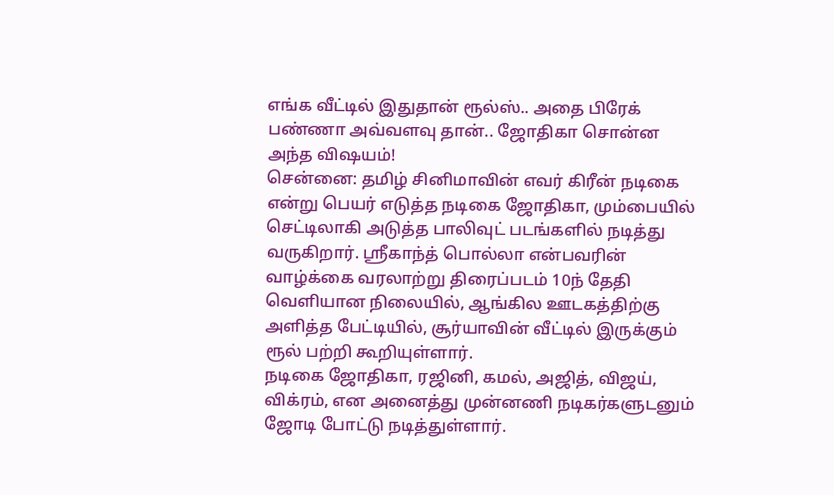எங்க வீட்டில் இதுதான் ரூல்ஸ்.. அதை பிரேக் பண்ணா அவ்வளவு தான்.. ஜோதிகா சொன்ன அந்த விஷயம்!
சென்னை: தமிழ் சினிமாவின் எவர் கிரீன் நடிகை என்று பெயர் எடுத்த நடிகை ஜோதிகா, மும்பையில் செட்டிலாகி அடுத்த பாலிவுட் படங்களில் நடித்து வருகிறார். ஸ்ரீகாந்த் பொல்லா என்பவரின் வாழ்க்கை வரலாற்று திரைப்படம் 10ந் தேதி வெளியான நிலையில், ஆங்கில ஊடகத்திற்கு அளித்த பேட்டியில், சூர்யாவின் வீட்டில் இருக்கும் ரூல் பற்றி கூறியுள்ளார்.
நடிகை ஜோதிகா, ரஜினி, கமல், அஜித், விஜய், விக்ரம், என அனைத்து முன்னணி நடிகர்களுடனும் ஜோடி போட்டு நடித்துள்ளார்.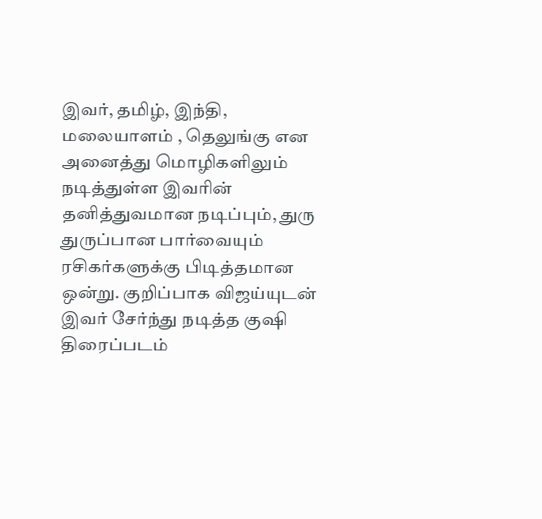இவர், தமிழ், இந்தி, மலையாளம் , தெலுங்கு என அனைத்து மொழிகளிலும் நடித்துள்ள இவரின் தனித்துவமான நடிப்பும், துரு துருப்பான பார்வையும் ரசிகர்களுக்கு பிடித்தமான ஒன்று. குறிப்பாக விஜய்யுடன் இவர் சேர்ந்து நடித்த குஷி திரைப்படம்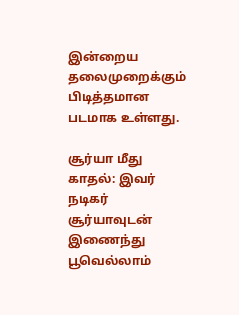இன்றைய தலைமுறைக்கும் பிடித்தமான படமாக உள்ளது.

சூர்யா மீது காதல்: இவர் நடிகர் சூர்யாவுடன் இணைந்து பூவெல்லாம்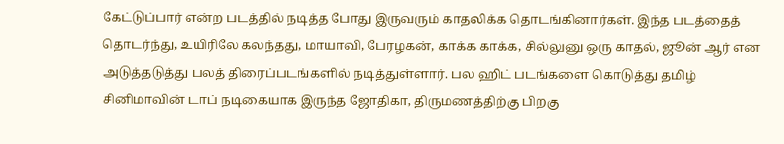கேட்டுப்பார் என்ற படத்தில் நடித்த போது இருவரும் காதலிக்க தொடங்கினார்கள். இந்த படத்தைத் தொடர்ந்து, உயிரிலே கலந்தது, மாயாவி, பேரழகன், காக்க காக்க, சில்லுனு ஒரு காதல், ஜூன் ஆர் என அடுத்தடுத்து பலத் திரைப்படங்களில் நடித்துள்ளார். பல ஹிட் படங்களை கொடுத்து தமிழ் சினிமாவின் டாப் நடிகையாக இருந்த ஜோதிகா, திருமணத்திற்கு பிறகு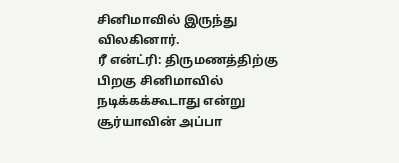சினிமாவில் இருந்து விலகினார்.
ரீ என்ட்ரி: திருமணத்திற்கு பிறகு சினிமாவில் நடிக்கக்கூடாது என்று சூர்யாவின் அப்பா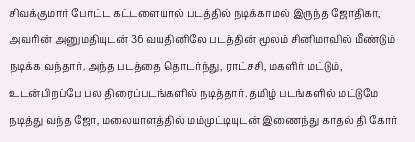சிவக்குமார் போட்ட கட்டளையால் படத்தில் நடிக்காமல் இருந்த ஜோதிகா, அவரின் அனுமதியுடன் 36 வயதினிலே படத்தின் மூலம் சினிமாவில் மீண்டும் நடிக்க வந்தார். அந்த படத்தை தொடர்ந்து, ராட்சசி, மகளிர் மட்டும், உடன்பிறப்பே பல திரைப்படங்களில் நடித்தார். தமிழ் படங்களில் மட்டுமே நடித்து வந்த ஜோ, மலையாளத்தில் மம்முட்டியுடன் இணைந்து காதல் தி கோர்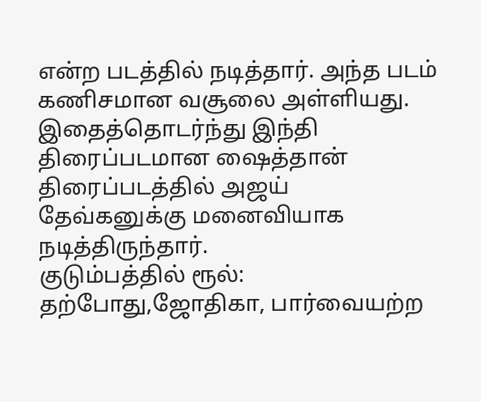என்ற படத்தில் நடித்தார். அந்த படம் கணிசமான வசூலை அள்ளியது. இதைத்தொடர்ந்து இந்தி திரைப்படமான ஷைத்தான் திரைப்படத்தில் அஜய் தேவ்கனுக்கு மனைவியாக நடித்திருந்தார்.
குடும்பத்தில் ரூல்: தற்போது,ஜோதிகா, பார்வையற்ற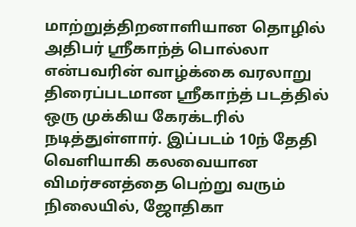மாற்றுத்திறனாளியான தொழில் அதிபர் ஸ்ரீகாந்த் பொல்லா என்பவரின் வாழ்க்கை வரலாறு திரைப்படமான ஸ்ரீகாந்த் படத்தில் ஒரு முக்கிய கேரக்டரில் நடித்துள்ளார். இப்படம் 10ந் தேதி வெளியாகி கலவையான விமர்சனத்தை பெற்று வரும் நிலையில், ஜோதிகா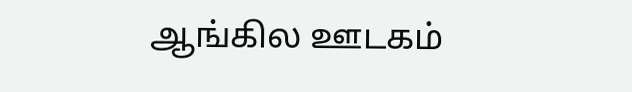ஆங்கில ஊடகம்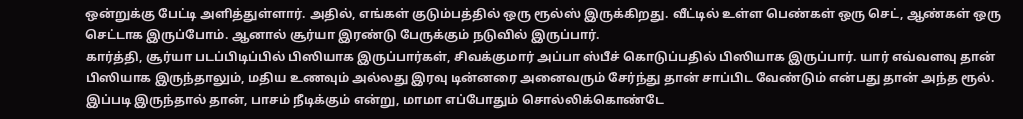ஒன்றுக்கு பேட்டி அளித்துள்ளார். அதில், எங்கள் குடும்பத்தில் ஒரு ரூல்ஸ் இருக்கிறது. வீட்டில் உள்ள பெண்கள் ஒரு செட், ஆண்கள் ஒரு செட்டாக இருப்போம். ஆனால் சூர்யா இரண்டு பேருக்கும் நடுவில் இருப்பார்.
கார்த்தி, சூர்யா படப்பிடிப்பில் பிஸியாக இருப்பார்கள், சிவக்குமார் அப்பா ஸ்பீச் கொடுப்பதில் பிஸியாக இருப்பார். யார் எவ்வளவு தான் பிஸியாக இருந்தாலும், மதிய உணவும் அல்லது இரவு டின்னரை அனைவரும் சேர்ந்து தான் சாப்பிட வேண்டும் என்பது தான் அந்த ரூல். இப்படி இருந்தால் தான், பாசம் நீடிக்கும் என்று, மாமா எப்போதும் சொல்லிக்கொண்டே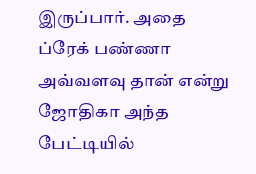இருப்பார். அதை ப்ரேக் பண்ணா அவ்வளவு தான் என்று ஜோதிகா அந்த பேட்டியில்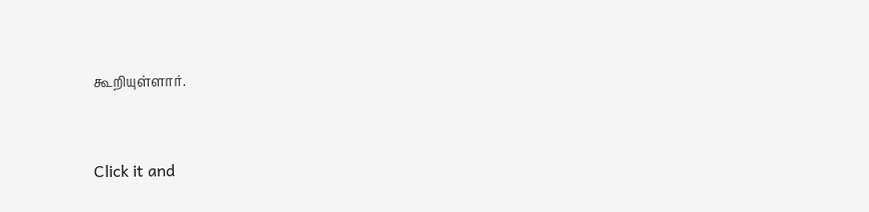கூறியுள்ளார்.


Click it and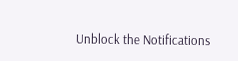Unblock the Notifications